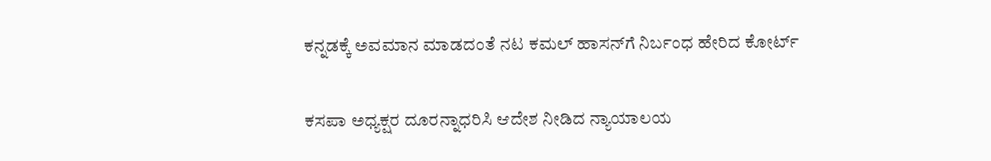ಕನ್ನಡಕ್ಕೆ ಅವಮಾನ ಮಾಡದಂತೆ ನಟ ಕಮಲ್ ಹಾಸನ್‌ಗೆ ನಿರ್ಬಂಧ ಹೇರಿದ ಕೋರ್ಟ್

ಕಸಪಾ ಅಧ್ಯಕ್ಷರ ದೂರನ್ನಾಧರಿಸಿ ಆದೇಶ ನೀಡಿದ ನ್ಯಾಯಾಲಯ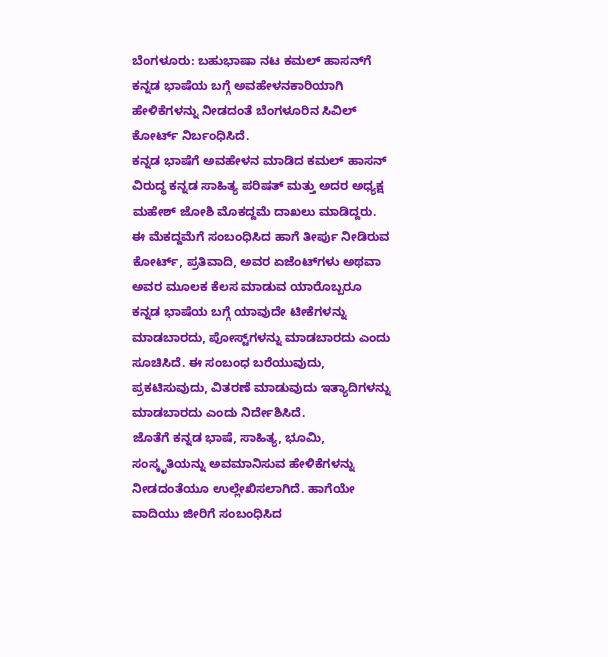ಬೆಂಗಳೂರು: ಬಹುಭಾಷಾ ನಟ ಕಮಲ್ ಹಾಸನ್‌ಗೆ ಕನ್ನಡ ಭಾಷೆಯ ಬಗ್ಗೆ ಅವಹೇಳನಕಾರಿಯಾಗಿ ಹೇಳಿಕೆಗಳನ್ನು ನೀಡದಂತೆ ಬೆಂಗಳೂರಿನ ಸಿವಿಲ್ ಕೋರ್ಟ್ ನಿರ್ಬಂಧಿಸಿದೆ.
ಕನ್ನಡ ಭಾಷೆಗೆ ಅವಹೇಳನ ಮಾಡಿದ ಕಮಲ್ ಹಾಸನ್ ವಿರುದ್ಧ ಕನ್ನಡ ಸಾಹಿತ್ಯ ಪರಿಷತ್ ಮತ್ತು ಅದರ ಅಧ್ಯಕ್ಷ ಮಹೇಶ್ ಜೋಶಿ ಮೊಕದ್ದಮೆ ದಾಖಲು ಮಾಡಿದ್ದರು.
ಈ ಮೆಕದ್ದಮೆಗೆ ‌ಸಂಬಂಧಿಸಿದ ಹಾಗೆ ತೀರ್ಪು ನೀಡಿರುವ ಕೋರ್ಟ್, ಪ್ರತಿವಾದಿ, ಅವರ ಏಜೆಂಟ್‌ಗಳು ಅಥವಾ ಅವರ ಮೂಲಕ ಕೆಲಸ ಮಾಡುವ ಯಾರೊಬ್ಬರೂ ಕನ್ನಡ ಭಾಷೆಯ ಬಗ್ಗೆ ಯಾವುದೇ ಟೀಕೆಗಳನ್ನು ಮಾಡಬಾರದು, ಪೋಸ್ಟ್‌ಗಳನ್ನು ಮಾಡಬಾರದು ಎಂದು ಸೂಚಿಸಿದೆ. ಈ ಸಂಬಂಧ ಬರೆಯುವುದು, ಪ್ರಕಟಿಸುವುದು, ವಿತರಣೆ ಮಾಡುವುದು ಇತ್ಯಾದಿಗಳನ್ನು ಮಾಡಬಾರದು ಎಂದು ನಿರ್ದೇಶಿಸಿದೆ.
ಜೊತೆಗೆ ಕನ್ನಡ ಭಾಷೆ, ಸಾಹಿತ್ಯ, ಭೂಮಿ, ಸಂಸ್ಕೃತಿಯನ್ನು ಅವಮಾನಿಸುವ ಹೇಳಿಕೆಗಳನ್ನು ನೀಡದಂತೆಯೂ ಉಲ್ಲೇಖಿಸಲಾಗಿದೆ. ಹಾಗೆಯೇ ವಾದಿಯು ಜೀರಿಗೆ ಸಂಬಂಧಿಸಿದ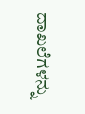ದಾಖಲೆಗಳನ್ನು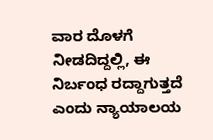ವಾರ ದೊಳಗೆ ನೀಡದಿದ್ದಲ್ಲಿ, ಈ ನಿರ್ಬಂಧ ರದ್ದಾಗುತ್ತದೆ ಎಂದು ನ್ಯಾಯಾಲಯ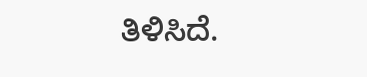ತಿಳಿಸಿದೆ.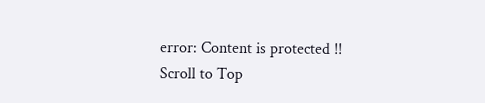error: Content is protected !!
Scroll to Top